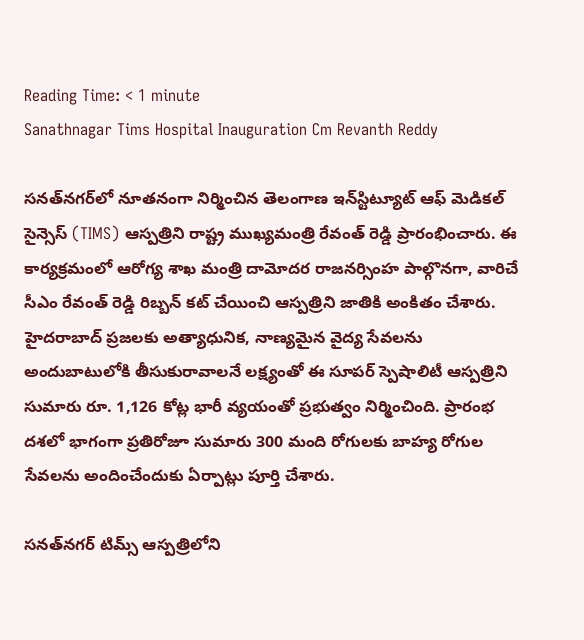Reading Time: < 1 minute
Sanathnagar Tims Hospital Inauguration Cm Revanth Reddy

సనత్‌నగర్‌లో నూతనంగా నిర్మించిన తెలంగాణ ఇన్‌స్టిట్యూట్ ఆఫ్ మెడికల్ సైన్సెస్ (TIMS) ఆస్పత్రిని రాష్ట్ర ముఖ్యమంత్రి రేవంత్ రెడ్డి ప్రారంభించారు. ఈ కార్యక్రమంలో ఆరోగ్య శాఖ మంత్రి దామోదర రాజనర్సింహ పాల్గొనగా, వారిచే సీఎం రేవంత్ రెడ్డి రిబ్బన్ కట్ చేయించి ఆస్పత్రిని జాతికి అంకితం చేశారు. హైదరాబాద్ ప్రజలకు అత్యాధునిక, నాణ్యమైన వైద్య సేవలను అందుబాటులోకి తీసుకురావాలనే లక్ష్యంతో ఈ సూపర్‌ స్పెషాలిటీ ఆస్పత్రిని సుమారు రూ. 1,126 కోట్ల భారీ వ్యయంతో ప్రభుత్వం నిర్మించింది. ప్రారంభ దశలో భాగంగా ప్రతిరోజూ సుమారు 300 మంది రోగులకు బాహ్య రోగుల సేవలను అందించేందుకు ఏర్పాట్లు పూర్తి చేశారు.

సనత్‌నగర్ టిమ్స్ ఆస్పత్రిలోని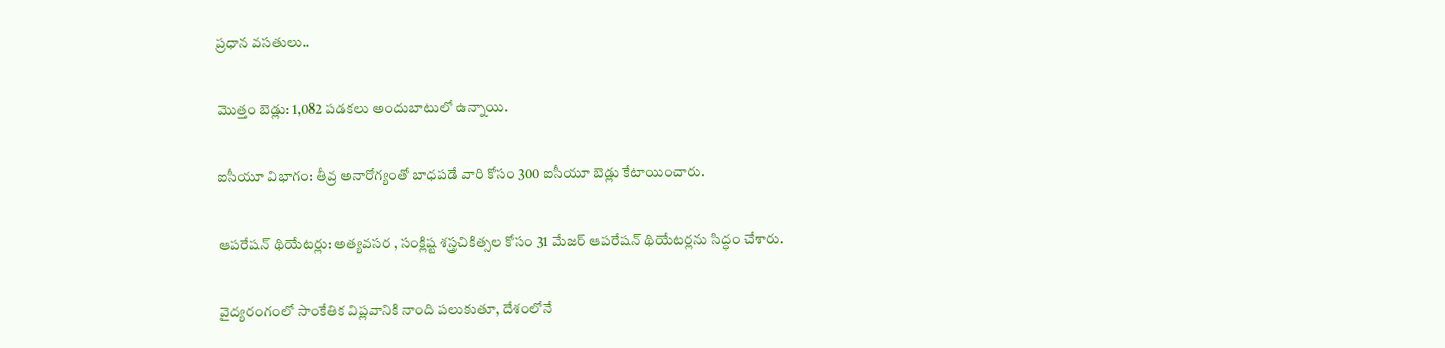ప్రధాన వసతులు..

మొత్తం బెడ్లు: 1,082 పడకలు అందుబాటులో ఉన్నాయి.

ఐసీయూ విభాగం: తీవ్ర అనారోగ్యంతో బాధపడే వారి కోసం 300 ఐసీయూ బెడ్లు కేటాయించారు.

ఆపరేషన్ థియేటర్లు: అత్యవసర , సంక్లిష్ట శస్త్రచికిత్సల కోసం 31 మేజర్ ఆపరేషన్ థియేటర్లను సిద్ధం చేశారు.

వైద్యరంగంలో సాంకేతిక విప్లవానికి నాంది పలుకుతూ, దేశంలోనే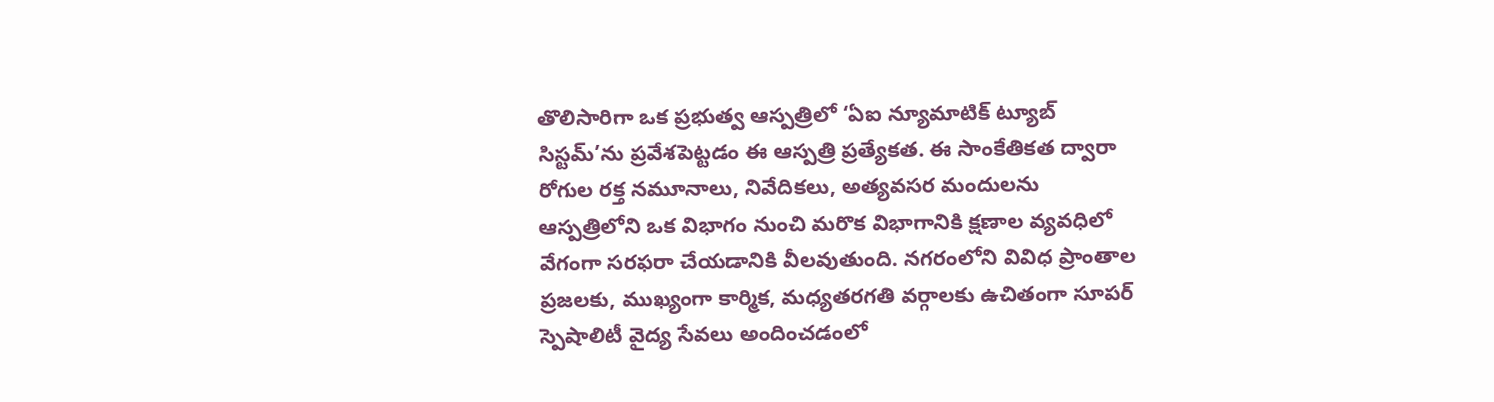తొలిసారిగా ఒక ప్రభుత్వ ఆస్పత్రిలో ‘ఏఐ న్యూమాటిక్ ట్యూబ్ సిస్టమ్’ను ప్రవేశపెట్టడం ఈ ఆస్పత్రి ప్రత్యేకత. ఈ సాంకేతికత ద్వారా రోగుల రక్త నమూనాలు, నివేదికలు, అత్యవసర మందులను ఆస్పత్రిలోని ఒక విభాగం నుంచి మరొక విభాగానికి క్షణాల వ్యవధిలో వేగంగా సరఫరా చేయడానికి వీలవుతుంది. నగరంలోని వివిధ ప్రాంతాల ప్రజలకు, ముఖ్యంగా కార్మిక, మధ్యతరగతి వర్గాలకు ఉచితంగా సూపర్ స్పెషాలిటీ వైద్య సేవలు అందించడంలో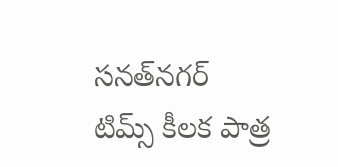సనత్‌నగర్ టిమ్స్ కీలక పాత్ర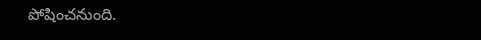పోషించనుంది.